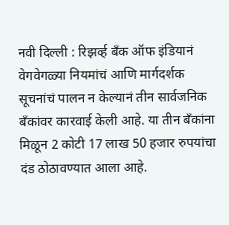नवी दिल्ली : रिझर्व्ह बँक ऑफ इंडियानं वेगवेगळ्या नियमांचं आणि मार्गदर्शक सूचनांचं पालन न केल्यानं तीन सार्वजनिक बँकांवर कारवाई केली आहे. या तीन बँकांना मिळून 2 कोटी 17 लाख 50 हजार रुपयांचा दंड ठोठावण्यात आला आहे.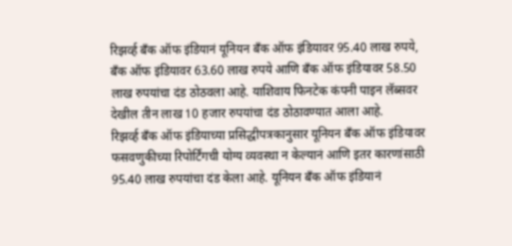रिझर्व्ह बँक ऑफ इंडियानं यूनियन बँक ऑफ इंडियावर 95.40 लाख रुपये, बँक ऑफ इंडियावर 63.60 लाख रुपये आणि बँक ऑफ इंडियावर 58.50 लाख रुपयांचा दंड ठोठवला आहे. याशिवाय फिनटेक कंपनी पाइन लॅब्सवर देखील तीन लाख 10 हजार रुपयांचा दंड ठोठावण्यात आला आहे.
रिझर्व्ह बँक ऑफ इंडियाच्या प्रसिद्धीपत्रकानुसार यूनियन बँक ऑफ इंडियावर फसवणुकीच्या रिपोर्टिंगची योग्य व्यवस्था न केल्यानं आणि इतर कारणांसाठी 95.40 लाख रुपयांचा दंड केला आहे. यूनियन बँक ऑफ इंडियानं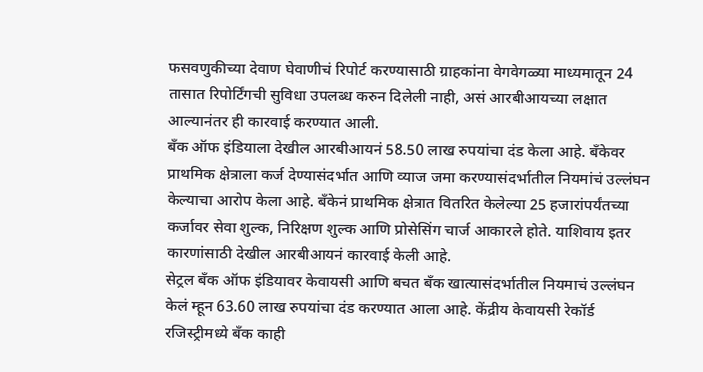फसवणुकीच्या देवाण घेवाणीचं रिपोर्ट करण्यासाठी ग्राहकांना वेगवेगळ्या माध्यमातून 24 तासात रिपोर्टिंगची सुविधा उपलब्ध करुन दिलेली नाही, असं आरबीआयच्या लक्षात आल्यानंतर ही कारवाई करण्यात आली.
बँक ऑफ इंडियाला देखील आरबीआयनं 58.50 लाख रुपयांचा दंड केला आहे. बँकेवर प्राथमिक क्षेत्राला कर्ज देण्यासंदर्भात आणि व्याज जमा करण्यासंदर्भातील नियमांचं उल्लंघन केल्याचा आरोप केला आहे. बँकेनं प्राथमिक क्षेत्रात वितरित केलेल्या 25 हजारांपर्यंतच्या कर्जावर सेवा शुल्क, निरिक्षण शुल्क आणि प्रोसेसिंग चार्ज आकारले होते. याशिवाय इतर कारणांसाठी देखील आरबीआयनं कारवाई केली आहे.
सेट्रल बँक ऑफ इंडियावर केवायसी आणि बचत बँक खात्यासंदर्भातील नियमाचं उल्लंघन केलं म्हून 63.60 लाख रुपयांचा दंड करण्यात आला आहे. केंद्रीय केवायसी रेकॉर्ड रजिस्ट्रीमध्ये बँक काही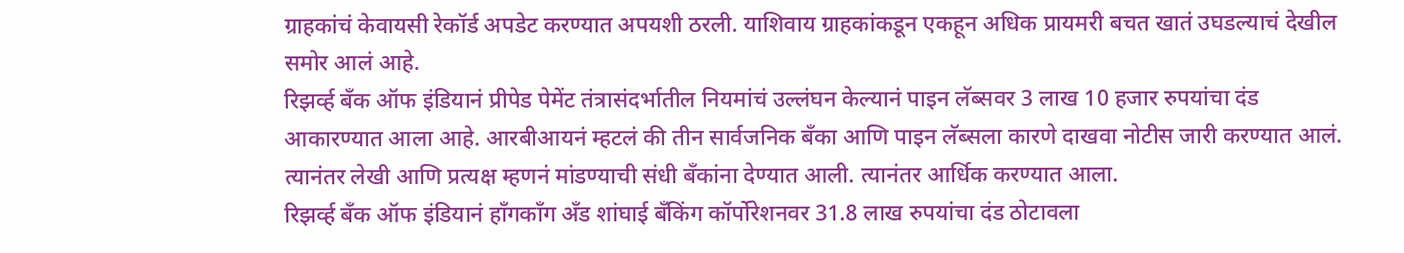ग्राहकांचं केवायसी रेकॉर्ड अपडेट करण्यात अपयशी ठरली. याशिवाय ग्राहकांकडून एकहून अधिक प्रायमरी बचत खातं उघडल्याचं देखील समोर आलं आहे.
रिझर्व्ह बँक ऑफ इंडियानं प्रीपेड पेमेंट तंत्रासंदर्भातील नियमांचं उल्लंघन केल्यानं पाइन लॅब्सवर 3 लाख 10 हजार रुपयांचा दंड आकारण्यात आला आहे. आरबीआयनं म्हटलं की तीन सार्वजनिक बँका आणि पाइन लॅब्सला कारणे दाखवा नोटीस जारी करण्यात आलं. त्यानंतर लेखी आणि प्रत्यक्ष म्हणनं मांडण्याची संधी बँकांना देण्यात आली. त्यानंतर आर्धिक करण्यात आला.
रिझर्व्ह बँक ऑफ इंडियानं हाँगकाँग अँड शांघाई बँकिंग कॉर्पोरेशनवर 31.8 लाख रुपयांचा दंड ठोटावला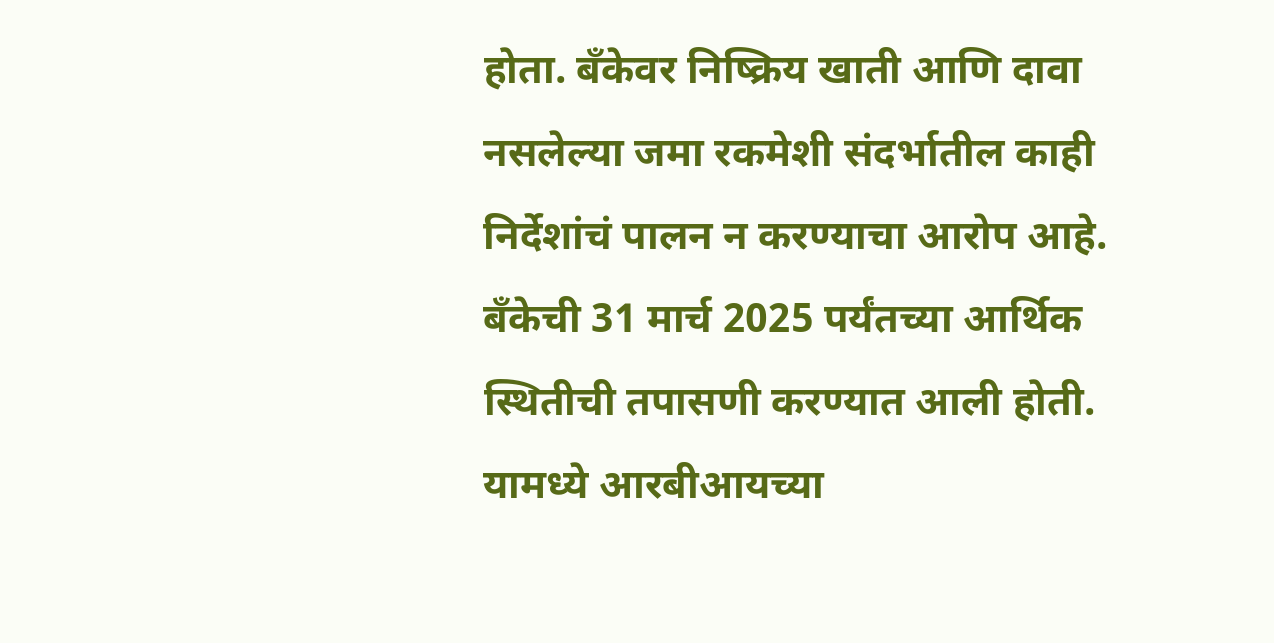होता. बँकेवर निष्क्रिय खाती आणि दावा नसलेल्या जमा रकमेशी संदर्भातील काही निर्देशांचं पालन न करण्याचा आरोप आहे. बँकेची 31 मार्च 2025 पर्यंतच्या आर्थिक स्थितीची तपासणी करण्यात आली होती. यामध्ये आरबीआयच्या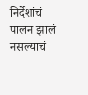निर्देशांचं पालन झालं नसल्याचं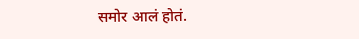समोर आलं होतं.